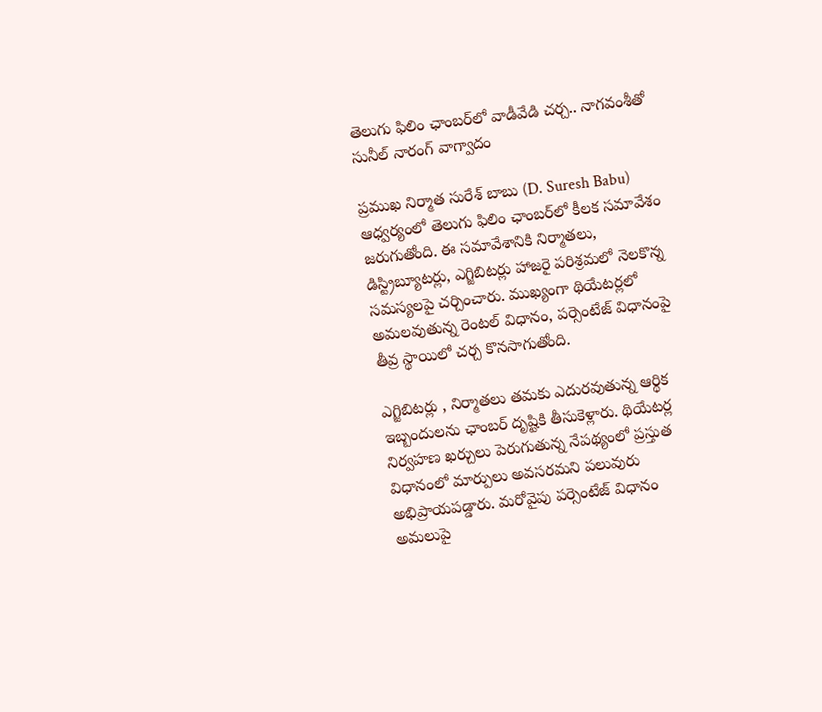తెలుగు ఫిలిం ఛాంబర్‌లో వాడీవేడి చర్చ.. నాగవంశీతో సునీల్‌ నారంగ్‌ వాగ్వాదం

ప్రముఖ నిర్మాత సురేశ్‌ బాబు (D. Suresh Babu) ఆధ్వర్యంలో తెలుగు ఫిలిం ఛాంబర్‌లో కీలక సమావేశం జరుగుతోంది. ఈ సమావేశానికి నిర్మాతలు, డిస్ట్రిబ్యూటర్లు, ఎగ్జిబిటర్లు హాజరై పరిశ్రమలో నెలకొన్న సమస్యలపై చర్చించారు. ముఖ్యంగా థియేటర్లలో అమలవుతున్న రెంటల్ విధానం, పర్సెంటేజ్ విధానంపై తీవ్ర స్థాయిలో చర్చ కొనసాగుతోంది.

ఎగ్జిబిటర్లు , నిర్మాతలు తమకు ఎదురవుతున్న ఆర్థిక ఇబ్బందులను ఛాంబర్‌ దృష్టికి తీసుకెళ్లారు. థియేటర్ల నిర్వహణ ఖర్చులు పెరుగుతున్న నేపథ్యంలో ప్రస్తుత విధానంలో మార్పులు అవసరమని పలువురు అభిప్రాయపడ్డారు. మరోవైపు పర్సెంటేజ్ విధానం అమలుపై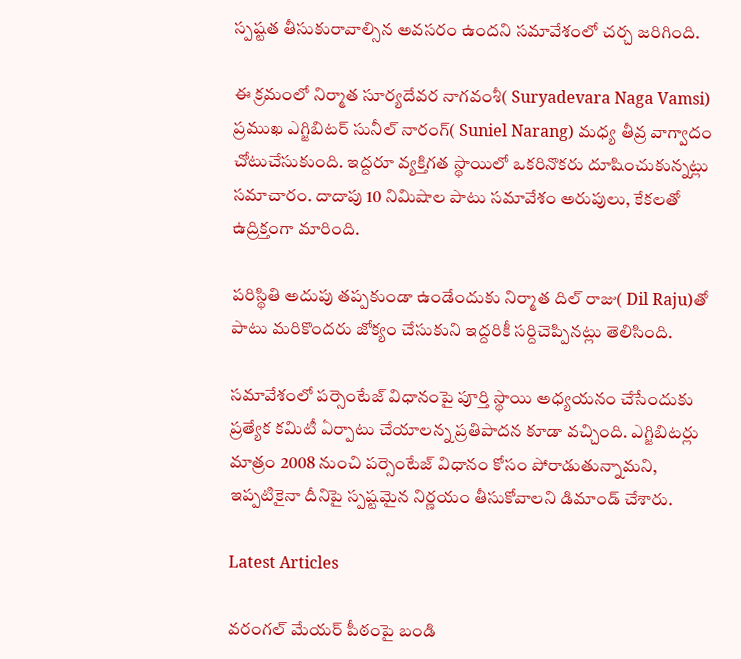స్పష్టత తీసుకురావాల్సిన అవసరం ఉందని సమావేశంలో చర్చ జరిగింది.

ఈ క్రమంలో నిర్మాత సూర్యదేవర నాగవంశీ( Suryadevara Naga Vamsi) ప్రముఖ ఎగ్జిబిటర్ సునీల్‌ నారంగ్‌( Suniel Narang) మధ్య తీవ్ర వాగ్వాదం చోటుచేసుకుంది. ఇద్దరూ వ్యక్తిగత స్థాయిలో ఒకరినొకరు దూషించుకున్నట్లు సమాచారం. దాదాపు 10 నిమిషాల పాటు సమావేశం అరుపులు, కేకలతో ఉద్రిక్తంగా మారింది.

పరిస్థితి అదుపు తప్పకుండా ఉండేందుకు నిర్మాత దిల్‌ రాజు( Dil Raju)తో పాటు మరికొందరు జోక్యం చేసుకుని ఇద్దరికీ సర్దిచెప్పినట్లు తెలిసింది.

సమావేశంలో పర్సెంటేజ్ విధానంపై పూర్తి స్థాయి అధ్యయనం చేసేందుకు ప్రత్యేక కమిటీ ఏర్పాటు చేయాలన్న ప్రతిపాదన కూడా వచ్చింది. ఎగ్జిబిటర్లు మాత్రం 2008 నుంచి పర్సెంటేజ్ విధానం కోసం పోరాడుతున్నామని, ఇప్పటికైనా దీనిపై స్పష్టమైన నిర్ణయం తీసుకోవాలని డిమాండ్ చేశారు.

Latest Articles

వరంగల్ మేయర్‌ పీఠంపై బండి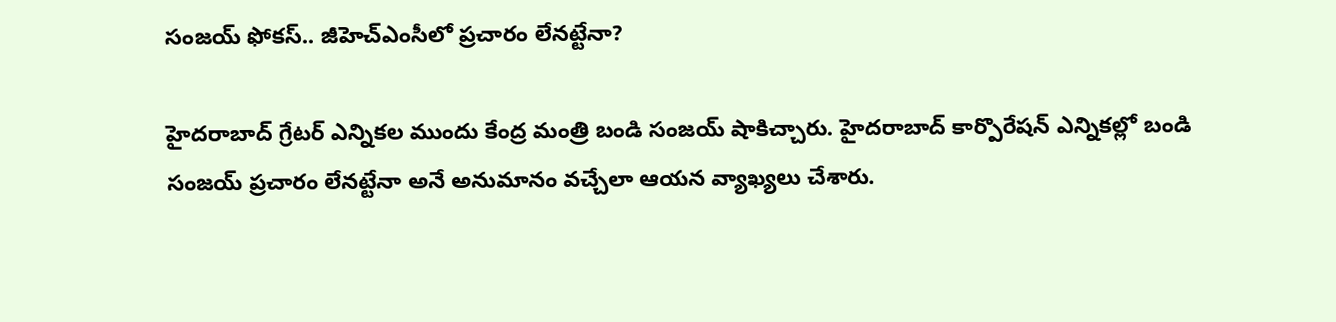సంజయ్‌ ఫోకస్‌.. జీహెచ్‌ఎంసీలో ప్రచారం లేనట్టేనా?

హైదరాబాద్ గ్రేటర్ ఎన్నికల ముందు కేంద్ర మంత్రి బండి సంజయ్ షాకిచ్చారు. హైదరాబాద్ కార్పొరేషన్‌ ఎన్నికల్లో బండి సంజయ్ ప్రచారం లేనట్టేనా అనే అనుమానం వచ్చేలా ఆయన వ్యాఖ్యలు చేశారు.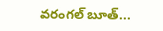వరంగల్ బూత్...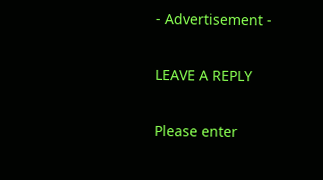- Advertisement -

LEAVE A REPLY

Please enter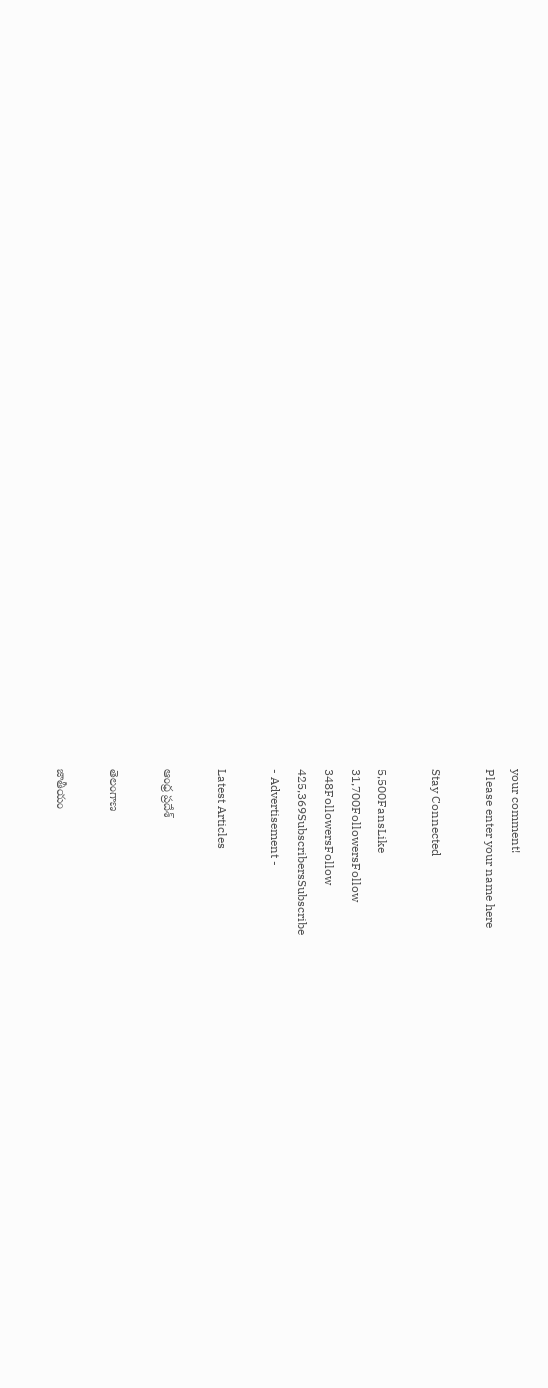your comment!
Please enter your name here

Stay Connected

5,500FansLike
31,700FollowersFollow
348FollowersFollow
425,369SubscribersSubscribe
- Advertisement -

Latest Articles

ఆంధ్ర ప్రదేశ్

తెలంగాణ

జాతీయం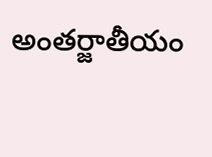అంతర్జాతీయం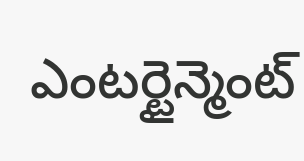ఎంటర్టైన్మెంట్